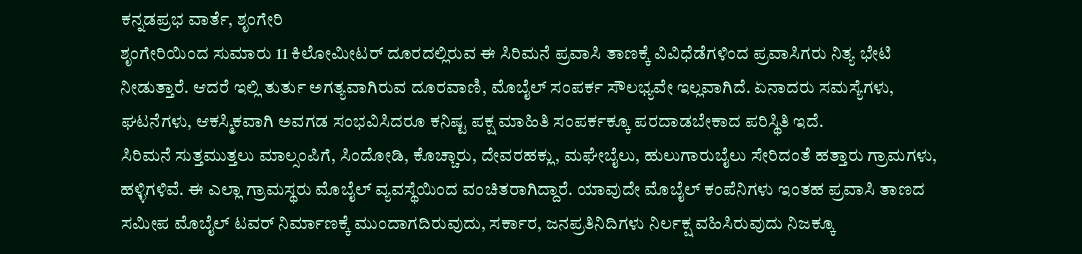ಕನ್ನಡಪ್ರಭ ವಾರ್ತೆ, ಶೃಂಗೇರಿ
ಶೃಂಗೇರಿಯಿಂದ ಸುಮಾರು 11 ಕಿಲೋಮೀಟರ್ ದೂರದಲ್ಲಿರುವ ಈ ಸಿರಿಮನೆ ಪ್ರವಾಸಿ ತಾಣಕ್ಕೆ ವಿವಿಧೆಡೆಗಳಿಂದ ಪ್ರವಾಸಿಗರು ನಿತ್ಯ ಭೇಟಿ ನೀಡುತ್ತಾರೆ. ಆದರೆ ಇಲ್ಲಿ ತುರ್ತು ಅಗತ್ಯವಾಗಿರುವ ದೂರವಾಣಿ, ಮೊಬೈಲ್ ಸಂಪರ್ಕ ಸೌಲಭ್ಯವೇ ಇಲ್ಲವಾಗಿದೆ. ಏನಾದರು ಸಮಸ್ಯೆಗಳು, ಘಟನೆಗಳು, ಆಕಸ್ಮಿಕವಾಗಿ ಅವಗಡ ಸಂಭವಿಸಿದರೂ ಕನಿಷ್ಟ ಪಕ್ಷ ಮಾಹಿತಿ ಸಂಪರ್ಕಕ್ಕೂ ಪರದಾಡಬೇಕಾದ ಪರಿಸ್ಥಿತಿ ಇದೆ.
ಸಿರಿಮನೆ ಸುತ್ತಮುತ್ತಲು ಮಾಲ್ಸಂಪಿಗೆ, ಸಿಂದೋಡಿ, ಕೊಚ್ಚಾರು, ದೇವರಹಕ್ಲು, ಮಘೇಬೈಲು, ಹುಲುಗಾರುಬೈಲು ಸೇರಿದಂತೆ ಹತ್ತಾರು ಗ್ರಾಮಗಳು, ಹಳ್ಳಿಗಳಿವೆ. ಈ ಎಲ್ಲಾ ಗ್ರಾಮಸ್ಥರು ಮೊಬೈಲ್ ವ್ಯವಸ್ಥೆಯಿಂದ ವಂಚಿತರಾಗಿದ್ದಾರೆ. ಯಾವುದೇ ಮೊಬೈಲ್ ಕಂಪೆನಿಗಳು ಇಂತಹ ಪ್ರವಾಸಿ ತಾಣದ ಸಮೀಪ ಮೊಬೈಲ್ ಟವರ್ ನಿರ್ಮಾಣಕ್ಕೆ ಮುಂದಾಗದಿರುವುದು, ಸರ್ಕಾರ, ಜನಪ್ರತಿನಿದಿಗಳು ನಿರ್ಲಕ್ಷ ವಹಿಸಿರುವುದು ನಿಜಕ್ಕೂ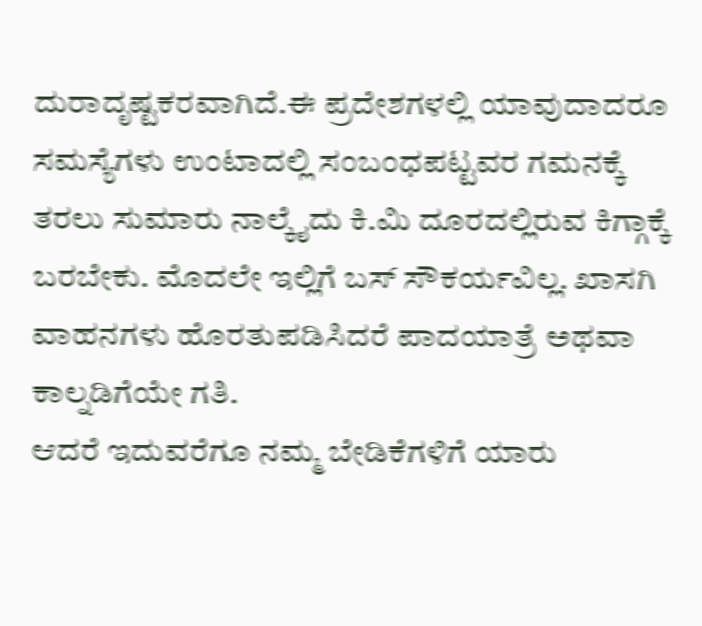ದುರಾದೃಷ್ಟಕರವಾಗಿದೆ.ಈ ಪ್ರದೇಶಗಳಲ್ಲಿ ಯಾವುದಾದರೂ ಸಮಸ್ಯೆಗಳು ಉಂಟಾದಲ್ಲಿ ಸಂಬಂಧಪಟ್ಟವರ ಗಮನಕ್ಕೆ ತರಲು ಸುಮಾರು ನಾಲ್ಕೈದು ಕಿ.ಮಿ ದೂರದಲ್ಲಿರುವ ಕಿಗ್ಗಾಕ್ಕೆ ಬರಬೇಕು. ಮೊದಲೇ ಇಲ್ಲಿಗೆ ಬಸ್ ಸೌಕರ್ಯವಿಲ್ಲ. ಖಾಸಗಿ ವಾಹನಗಳು ಹೊರತುಪಡಿಸಿದರೆ ಪಾದಯಾತ್ರೆ ಅಥವಾ ಕಾಲ್ನಡಿಗೆಯೇ ಗತಿ.
ಆದರೆ ಇದುವರೆಗೂ ನಮ್ಮ ಬೇಡಿಕೆಗಳಿಗೆ ಯಾರು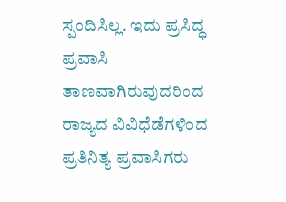ಸ್ಪಂದಿಸಿಲ್ಲ. ಇದು ಪ್ರಸಿದ್ಧ ಪ್ರವಾಸಿ ತಾಣವಾಗಿರುವುದರಿಂದ ರಾಜ್ಯದ ವಿವಿಧೆಡೆಗಳಿಂದ ಪ್ರತಿನಿತ್ಯ ಪ್ರವಾಸಿಗರು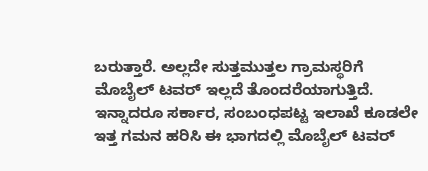ಬರುತ್ತಾರೆ. ಅಲ್ಲದೇ ಸುತ್ತಮುತ್ತಲ ಗ್ರಾಮಸ್ಥರಿಗೆ ಮೊಬೈಲ್ ಟವರ್ ಇಲ್ಲದೆ ತೊಂದರೆಯಾಗುತ್ತಿದೆ. ಇನ್ನಾದರೂ ಸರ್ಕಾರ, ಸಂಬಂಧಪಟ್ಟ ಇಲಾಖೆ ಕೂಡಲೇ ಇತ್ತ ಗಮನ ಹರಿಸಿ ಈ ಭಾಗದಲ್ಲಿ ಮೊಬೈಲ್ ಟವರ್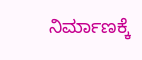ನಿರ್ಮಾಣಕ್ಕೆ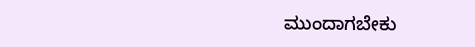ಮುಂದಾಗಬೇಕು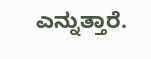ಎನ್ನುತ್ತಾರೆ.